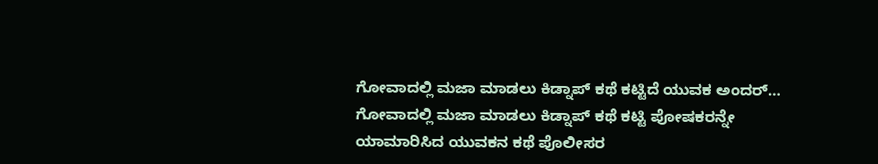ಗೋವಾದಲ್ಲಿ ಮಜಾ ಮಾಡಲು ಕಿಡ್ನಾಪ್ ಕಥೆ ಕಟ್ಟಿದೆ ಯುವಕ ಅಂದರ್…
ಗೋವಾದಲ್ಲಿ ಮಜಾ ಮಾಡಲು ಕಿಡ್ನಾಪ್ ಕಥೆ ಕಟ್ಟಿ ಪೋಷಕರನ್ನೇ ಯಾಮಾರಿಸಿದ ಯುವಕನ ಕಥೆ ಪೊಲೀಸರ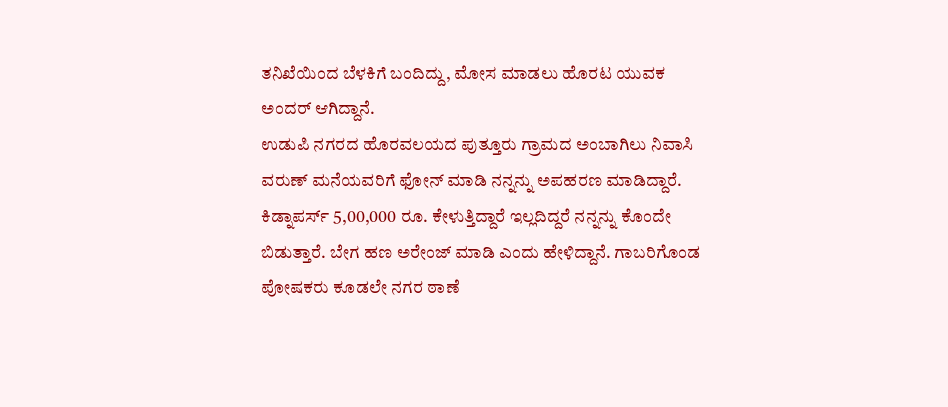ತನಿಖೆಯಿಂದ ಬೆಳಕಿಗೆ ಬಂದಿದ್ದು, ಮೋಸ ಮಾಡಲು ಹೊರಟ ಯುವಕ ಅಂದರ್ ಆಗಿದ್ದಾನೆ.
ಉಡುಪಿ ನಗರದ ಹೊರವಲಯದ ಪುತ್ತೂರು ಗ್ರಾಮದ ಅಂಬಾಗಿಲು ನಿವಾಸಿ ವರುಣ್ ಮನೆಯವರಿಗೆ ಫೋನ್ ಮಾಡಿ ನನ್ನನ್ನು ಅಪಹರಣ ಮಾಡಿದ್ದಾರೆ. ಕಿಡ್ನಾಪರ್ಸ್ 5,00,000 ರೂ. ಕೇಳುತ್ತಿದ್ದಾರೆ ಇಲ್ಲದಿದ್ದರೆ ನನ್ನನ್ನು ಕೊಂದೇ ಬಿಡುತ್ತಾರೆ. ಬೇಗ ಹಣ ಅರೇಂಜ್ ಮಾಡಿ ಎಂದು ಹೇಳಿದ್ದಾನೆ. ಗಾಬರಿಗೊಂಡ ಪೋಷಕರು ಕೂಡಲೇ ನಗರ ಠಾಣೆ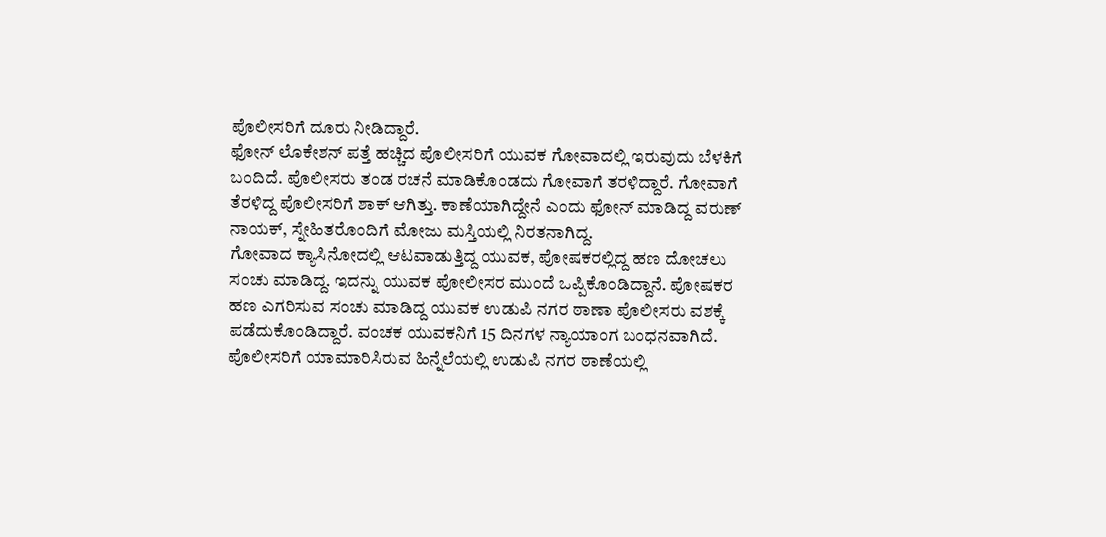ಪೊಲೀಸರಿಗೆ ದೂರು ನೀಡಿದ್ದಾರೆ.
ಫೋನ್ ಲೊಕೇಶನ್ ಪತ್ತೆ ಹಚ್ಚಿದ ಪೊಲೀಸರಿಗೆ ಯುವಕ ಗೋವಾದಲ್ಲಿ ಇರುವುದು ಬೆಳಕಿಗೆ ಬಂದಿದೆ. ಪೊಲೀಸರು ತಂಡ ರಚನೆ ಮಾಡಿಕೊಂಡದು ಗೋವಾಗೆ ತರಳಿದ್ದಾರೆ. ಗೋವಾಗೆ ತೆರಳಿದ್ದ ಪೊಲೀಸರಿಗೆ ಶಾಕ್ ಆಗಿತ್ತು. ಕಾಣೆಯಾಗಿದ್ದೇನೆ ಎಂದು ಫೋನ್ ಮಾಡಿದ್ದ ವರುಣ್ ನಾಯಕ್, ಸ್ನೇಹಿತರೊಂದಿಗೆ ಮೋಜು ಮಸ್ತಿಯಲ್ಲಿ ನಿರತನಾಗಿದ್ದ.
ಗೋವಾದ ಕ್ಯಾಸಿನೋದಲ್ಲಿ ಆಟವಾಡುತ್ತಿದ್ದ ಯುವಕ, ಪೋಷಕರಲ್ಲಿದ್ದ ಹಣ ದೋಚಲು ಸಂಚು ಮಾಡಿದ್ದ. ಇದನ್ನು ಯುವಕ ಪೋಲೀಸರ ಮುಂದೆ ಒಪ್ಪಿಕೊಂಡಿದ್ದಾನೆ. ಪೋಷಕರ ಹಣ ಎಗರಿಸುವ ಸಂಚು ಮಾಡಿದ್ದ ಯುವಕ ಉಡುಪಿ ನಗರ ಠಾಣಾ ಪೊಲೀಸರು ವಶಕ್ಕೆ ಪಡೆದುಕೊಂಡಿದ್ದಾರೆ. ವಂಚಕ ಯುವಕನಿಗೆ 15 ದಿನಗಳ ನ್ಯಾಯಾಂಗ ಬಂಧನವಾಗಿದೆ. ಪೊಲೀಸರಿಗೆ ಯಾಮಾರಿಸಿರುವ ಹಿನ್ನೆಲೆಯಲ್ಲಿ ಉಡುಪಿ ನಗರ ಠಾಣೆಯಲ್ಲಿ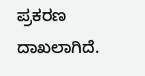ಪ್ರಕರಣ ದಾಖಲಾಗಿದೆ.